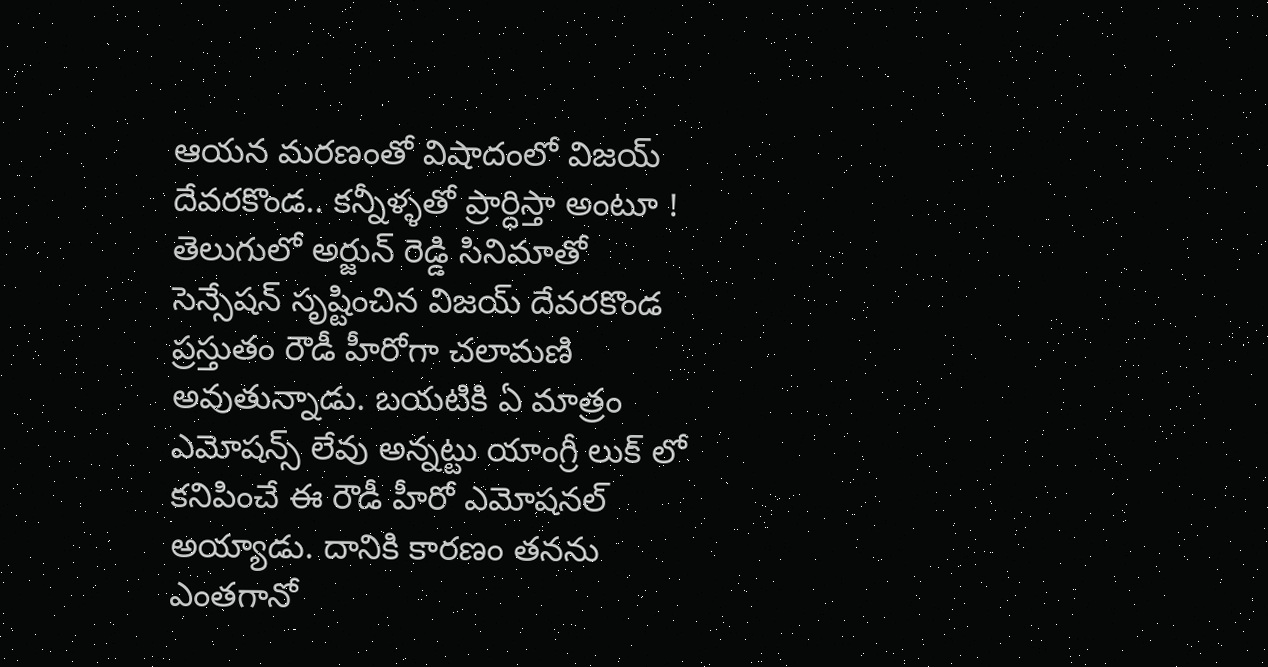ఆయన మరణంతో విషాదంలో విజయ్ దేవరకొండ.. కన్నీళ్ళతో ప్రార్ధిస్తా అంటూ !
తెలుగులో అర్జున్ రెడ్డి సినిమాతో సెన్సేషన్ సృష్టించిన విజయ్ దేవరకొండ ప్రస్తుతం రౌడీ హీరోగా చలామణి అవుతున్నాడు. బయటికి ఏ మాత్రం ఎమోషన్స్ లేవు అన్నట్టు యాంగ్రీ లుక్ లో కనిపించే ఈ రౌడీ హీరో ఎమోషనల్ అయ్యాడు. దానికి కారణం తనను ఎంతగానో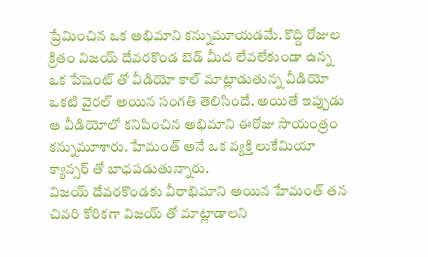ప్రేమించిన ఒక అభిమాని కన్నుమూయడమే. కొద్ది రోజుల క్రితం విజయ్ దేవరకొండ బెడ్ మీద లేవలేకుండా ఉన్న ఒక పేషెంట్ తో వీడియో కాల్ మాట్లాడుతున్న వీడియో ఒకటి వైరల్ అయిన సంగతి తెలిసిందే. అయితే ఇప్పుడు ఆ వీడియోలో కనిపించిన అభిమాని ఈరోజు సాయంత్రం కన్నుమూశారు. హేమంత్ అనే ఒక వ్యక్తి లుకేమియా క్యాన్సర్ తో బాధపడుతున్నారు.
విజయ్ దేవరకొండకు వీరాభిమాని అయిన హేమంత్ తన చివరి కోరికగా విజయ్ తో మాట్లాడాలని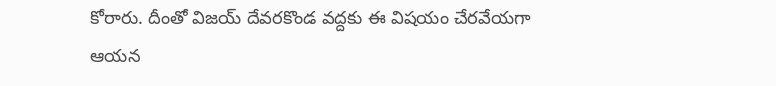కోరారు. దీంతో విజయ్ దేవరకొండ వద్దకు ఈ విషయం చేరవేయగా ఆయన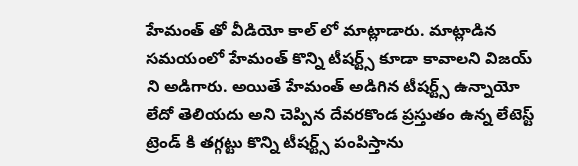హేమంత్ తో వీడియో కాల్ లో మాట్లాడారు. మాట్లాడిన సమయంలో హేమంత్ కొన్ని టీషర్ట్స్ కూడా కావాలని విజయ్ ని అడిగారు. అయితే హేమంత్ అడిగిన టీషర్ట్స్ ఉన్నాయో లేదో తెలియదు అని చెప్పిన దేవరకొండ ప్రస్తుతం ఉన్న లేటెస్ట్ ట్రెండ్ కి తగ్గట్టు కొన్ని టీషర్ట్స్ పంపిస్తాను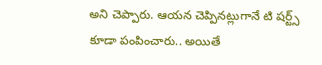అని చెప్పారు. ఆయన చెప్పినట్లుగానే టి షర్ట్స్ కూడా పంపించారు.. అయితే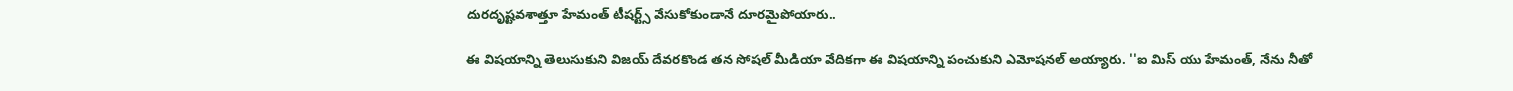దురదృష్టవశాత్తూ హేమంత్ టీషర్ట్స్ వేసుకోకుండానే దూరమైపోయారు..

ఈ విషయాన్ని తెలుసుకుని విజయ్ దేవరకొండ తన సోషల్ మీడియా వేదికగా ఈ విషయాన్ని పంచుకుని ఎమోషనల్ అయ్యారు. ''ఐ మిస్ యు హేమంత్, నేను నీతో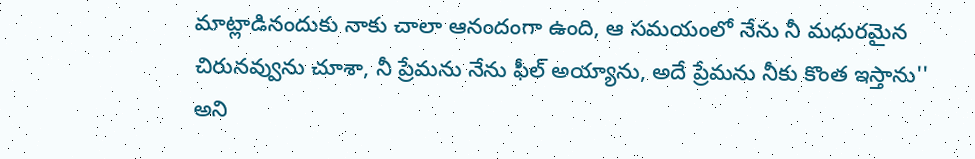మాట్లాడినందుకు నాకు చాలా ఆనందంగా ఉంది, ఆ సమయంలో నేను నీ మధురమైన చిరునవ్వును చూశా, నీ ప్రేమను నేను ఫీల్ అయ్యాను, అదే ప్రేమను నీకు కొంత ఇస్తాను'' అని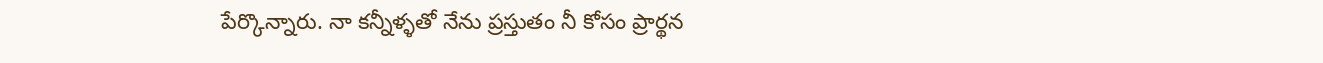పేర్కొన్నారు. నా కన్నీళ్ళతో నేను ప్రస్తుతం నీ కోసం ప్రార్థన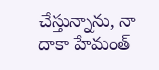చేస్తున్నాను, నా దాకా హేమంత్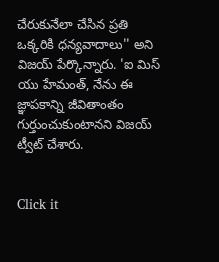చేరుకునేలా చేసిన ప్రతి ఒక్కరికి ధన్యవాదాలు'' అని విజయ్ పేర్కొన్నారు. 'ఐ మిస్ యు హేమంత్, నేను ఈ జ్ఞాపకాన్ని జీవితాంతం గుర్తుంచుకుంటానని విజయ్ ట్వీట్ చేశారు.


Click it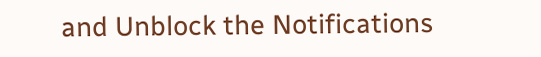and Unblock the Notifications